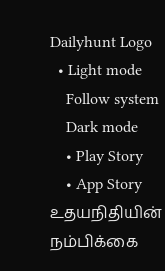Dailyhunt Logo
  • Light mode
    Follow system
    Dark mode
    • Play Story
    • App Story
உதயநிதியின் நம்பிக்கை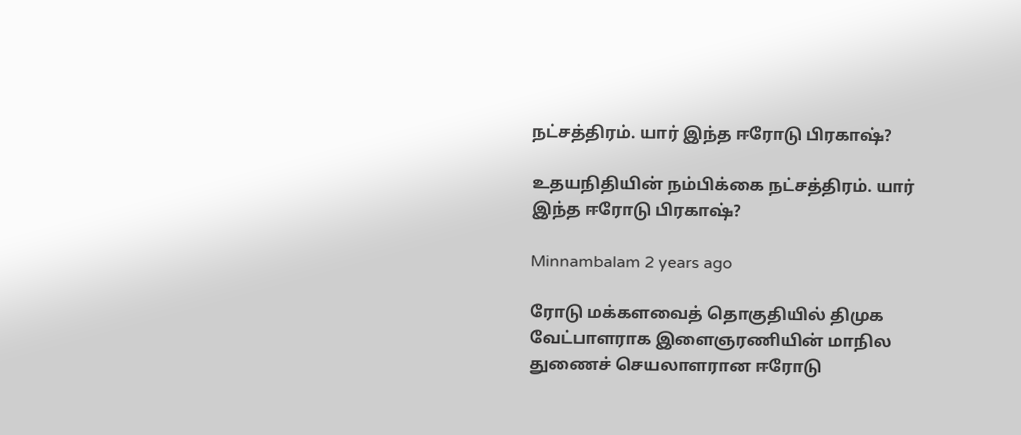நட்சத்திரம். யார் இந்த ஈரோடு பிரகாஷ்?

உதயநிதியின் நம்பிக்கை நட்சத்திரம். யார் இந்த ஈரோடு பிரகாஷ்?

Minnambalam 2 years ago

ரோடு மக்களவைத் தொகுதியில் திமுக வேட்பாளராக இளைஞரணியின் மாநில துணைச் செயலாளரான ஈரோடு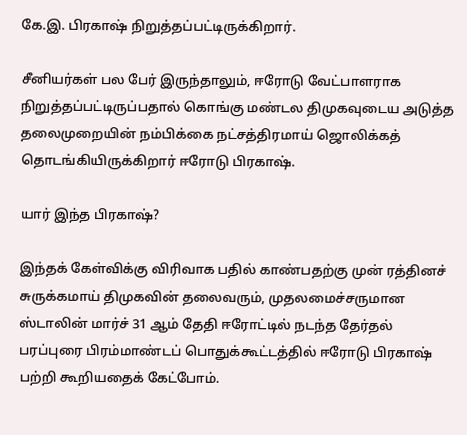கே.இ. பிரகாஷ் நிறுத்தப்பட்டிருக்கிறார்.

சீனியர்கள் பல பேர் இருந்தாலும், ஈரோடு வேட்பாளராக நிறுத்தப்பட்டிருப்பதால் கொங்கு மண்டல திமுகவுடைய அடுத்த தலைமுறையின் நம்பிக்கை நட்சத்திரமாய் ஜொலிக்கத் தொடங்கியிருக்கிறார் ஈரோடு பிரகாஷ்.

யார் இந்த பிரகாஷ்?

இந்தக் கேள்விக்கு விரிவாக பதில் காண்பதற்கு முன் ரத்தினச் சுருக்கமாய் திமுகவின் தலைவரும், முதலமைச்சருமான ஸ்டாலின் மார்ச் 31 ஆம் தேதி ஈரோட்டில் நடந்த தேர்தல் பரப்புரை பிரம்மாண்டப் பொதுக்கூட்டத்தில் ஈரோடு பிரகாஷ் பற்றி கூறியதைக் கேட்போம்.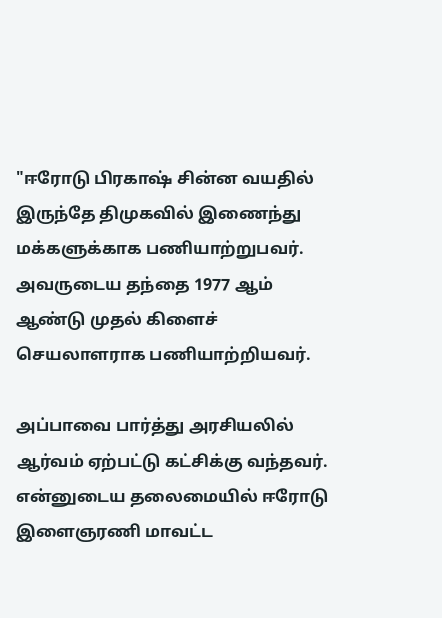"ஈரோடு பிரகாஷ் சின்ன வயதில் இருந்தே திமுகவில் இணைந்து மக்களுக்காக பணியாற்றுபவர். அவருடைய தந்தை 1977 ஆம் ஆண்டு முதல் கிளைச் செயலாளராக பணியாற்றியவர்.

அப்பாவை பார்த்து அரசியலில் ஆர்வம் ஏற்பட்டு கட்சிக்கு வந்தவர். என்னுடைய தலைமையில் ஈரோடு இளைஞரணி மாவட்ட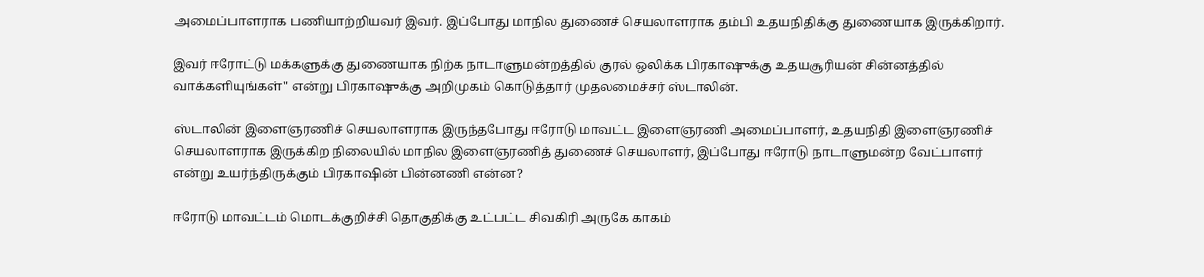அமைப்பாளராக பணியாற்றியவர் இவர். இப்போது மாநில துணைச் செயலாளராக தம்பி உதயநிதிக்கு துணையாக இருக்கிறார்.

இவர் ஈரோட்டு மக்களுக்கு துணையாக நிற்க நாடாளுமன்றத்தில் குரல் ஒலிக்க பிரகாஷுக்கு உதயசூரியன் சின்னத்தில் வாக்களியுங்கள்" என்று பிரகாஷுக்கு அறிமுகம் கொடுத்தார் முதலமைச்சர் ஸ்டாலின்.

ஸ்டாலின் இளைஞரணிச் செயலாளராக இருந்தபோது ஈரோடு மாவட்ட இளைஞரணி அமைப்பாளர், உதயநிதி இளைஞரணிச் செயலாளராக இருக்கிற நிலையில் மாநில இளைஞரணித் துணைச் செயலாளர், இப்போது ஈரோடு நாடாளுமன்ற வேட்பாளர் என்று உயர்ந்திருக்கும் பிரகாஷின் பின்னணி என்ன?

ஈரோடு மாவட்டம் மொடக்குறிச்சி தொகுதிக்கு உட்பட்ட சிவகிரி அருகே காகம்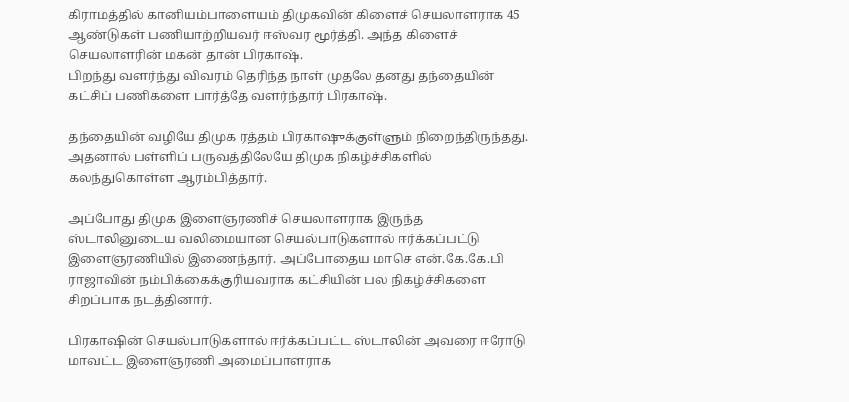கிராமத்தில் கானியம்பாளையம் திமுகவின் கிளைச் செயலாளராக 45 ஆண்டுகள் பணியாற்றியவர் ஈஸ்வர மூர்த்தி. அந்த கிளைச் செயலாளரின் மகன் தான் பிரகாஷ்.
பிறந்து வளர்ந்து விவரம் தெரிந்த நாள் முதலே தனது தந்தையின் கட்சிப் பணிகளை பார்த்தே வளர்ந்தார் பிரகாஷ்.

தந்தையின் வழியே திமுக ரத்தம் பிரகாஷுக்குள்ளும் நிறைந்திருந்தது. அதனால் பள்ளிப் பருவத்திலேயே திமுக நிகழ்ச்சிகளில் கலந்துகொள்ள ஆரம்பித்தார்.

அப்போது திமுக இளைஞரணிச் செயலாளராக இருந்த ஸ்டாலினுடைய வலிமையான செயல்பாடுகளால் ஈர்க்கப்பட்டு இளைஞரணியில் இணைந்தார். அப்போதைய மாசெ என்.கே.கே.பி ராஜாவின் நம்பிக்கைக்குரியவராக கட்சியின் பல நிகழ்ச்சிகளை சிறப்பாக நடத்தினார்.

பிரகாஷின் செயல்பாடுகளால் ஈர்க்கப்பட்ட ஸ்டாலின் அவரை ஈரோடு மாவட்ட இளைஞரணி அமைப்பாளராக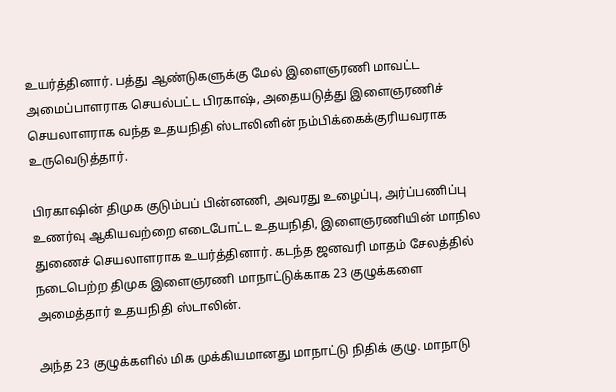உயர்த்தினார். பத்து ஆண்டுகளுக்கு மேல் இளைஞரணி மாவட்ட அமைப்பாளராக செயல்பட்ட பிரகாஷ், அதையடுத்து இளைஞரணிச் செயலாளராக வந்த உதயநிதி ஸ்டாலினின் நம்பிக்கைக்குரியவராக உருவெடுத்தார்.

பிரகாஷின் திமுக குடும்பப் பின்னணி, அவரது உழைப்பு, அர்ப்பணிப்பு உணர்வு ஆகியவற்றை எடைபோட்ட உதயநிதி, இளைஞரணியின் மாநில துணைச் செயலாளராக உயர்த்தினார். கடந்த ஜனவரி மாதம் சேலத்தில் நடைபெற்ற திமுக இளைஞரணி மாநாட்டுக்காக 23 குழுக்களை அமைத்தார் உதயநிதி ஸ்டாலின்.

அந்த 23 குழுக்களில் மிக முக்கியமானது மாநாட்டு நிதிக் குழு. மாநாடு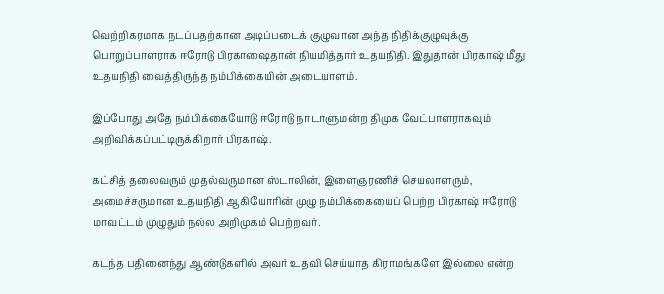வெற்றிகரமாக நடப்பதற்கான அடிப்படைக் குழுவான அந்த நிதிக்குழுவுக்கு பொறுப்பாளராக ஈரோடு பிரகாஷைதான் நியமித்தார் உதயநிதி. இதுதான் பிரகாஷ் மீது உதயநிதி வைத்திருந்த நம்பிக்கையின் அடையாளம்.

இப்போது அதே நம்பிக்கையோடு ஈரோடு நாடாளுமன்ற திமுக வேட்பாளராகவும் அறிவிக்கப்பட்டிருக்கிறார் பிரகாஷ்.

கட்சித் தலைவரும் முதல்வருமான ஸ்டாலின், இளைஞரணிச் செயலாளரும், அமைச்சருமான உதயநிதி ஆகியோரின் முழு நம்பிக்கையைப் பெற்ற பிரகாஷ் ஈரோடு மாவட்டம் முழுதும் நல்ல அறிமுகம் பெற்றவர்.

கடந்த பதினைந்து ஆண்டுகளில் அவர் உதவி செய்யாத கிராமங்களே இல்லை என்ற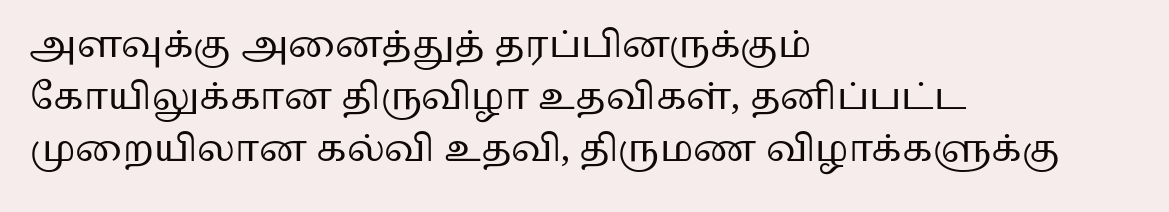அளவுக்கு அனைத்துத் தரப்பினருக்கும் கோயிலுக்கான திருவிழா உதவிகள், தனிப்பட்ட முறையிலான கல்வி உதவி, திருமண விழாக்களுக்கு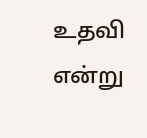உதவி என்று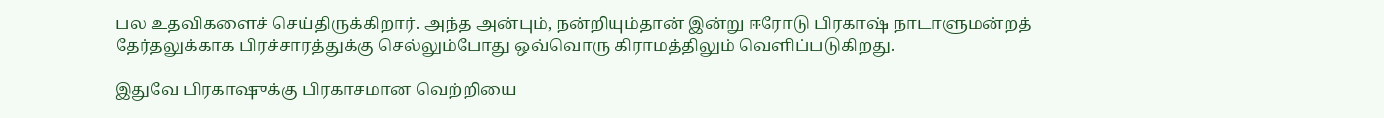பல உதவிகளைச் செய்திருக்கிறார். அந்த அன்பும், நன்றியும்தான் இன்று ஈரோடு பிரகாஷ் நாடாளுமன்றத் தேர்தலுக்காக பிரச்சாரத்துக்கு செல்லும்போது ஒவ்வொரு கிராமத்திலும் வெளிப்படுகிறது.

இதுவே பிரகாஷுக்கு பிரகாசமான வெற்றியை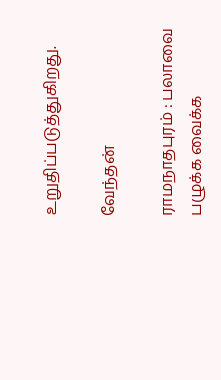உறுதிப்படுத்துகிறது.

வேந்தன்

ராமநாதபுரம் : பலாவை பழுக்க வைக்க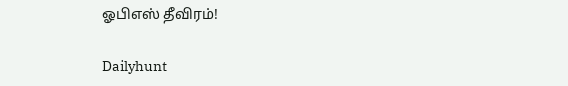ஓபிஎஸ் தீவிரம்!

Dailyhunt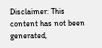Disclaimer: This content has not been generated,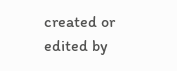created or edited by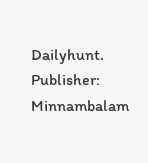Dailyhunt. Publisher: Minnambalam